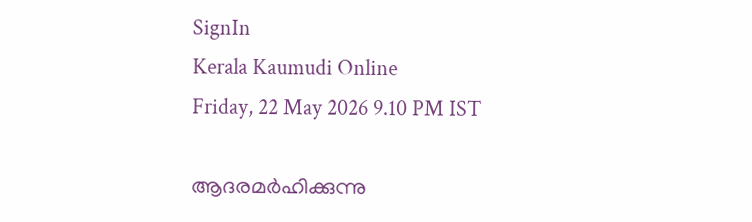SignIn
Kerala Kaumudi Online
Friday, 22 May 2026 9.10 PM IST

ആദരമർഹിക്കുന്നു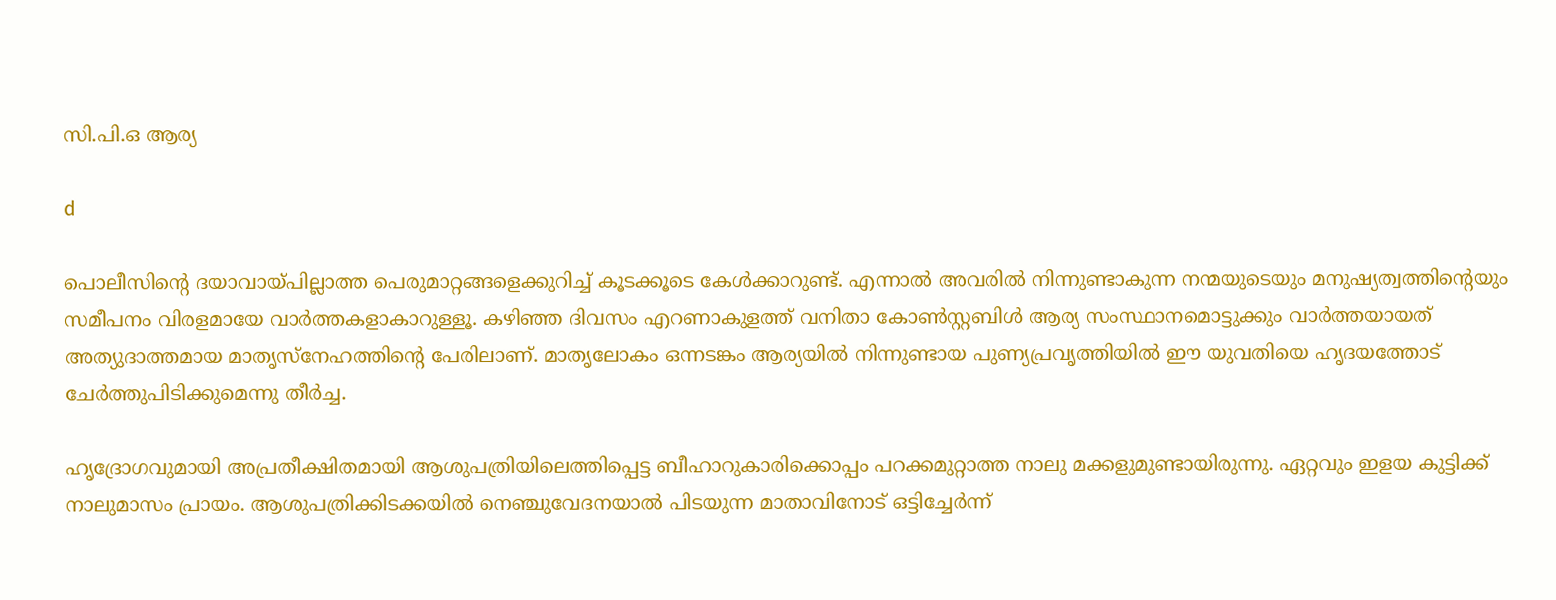സി.പി.ഒ ആര്യ

d

പൊലീസിന്റെ ദയാവായ്പില്ലാത്ത പെരുമാറ്റങ്ങളെക്കുറിച്ച് കൂടക്കൂടെ കേൾക്കാറുണ്ട്. എന്നാൽ അവരിൽ നിന്നുണ്ടാകുന്ന നന്മയുടെയും മനുഷ്യത്വത്തിന്റെയും സമീപനം വിരളമായേ വാർത്തകളാകാറുള്ളൂ. കഴിഞ്ഞ ദിവസം എറണാകുളത്ത് വനിതാ കോൺസ്റ്റബിൾ ആര്യ സംസ്ഥാനമൊട്ടുക്കും വാർത്തയായത് അത്യുദാത്തമായ മാതൃസ്നേഹത്തിന്റെ പേരിലാണ്. മാതൃലോകം ഒന്നടങ്കം ആര്യയിൽ നിന്നുണ്ടായ പുണ്യപ്രവൃത്തിയിൽ ഈ യുവതിയെ ഹൃദയത്തോട് ചേർത്തുപിടിക്കുമെന്നു തീർച്ച.

ഹൃദ്രോഗവുമായി അപ്രതീക്ഷിതമായി ആശുപത്രിയിലെത്തിപ്പെട്ട ബീഹാറുകാരിക്കൊപ്പം പറക്കമുറ്റാത്ത നാലു മക്കളുമുണ്ടായിരുന്നു. ഏറ്റവും ഇളയ കുട്ടിക്ക് നാലുമാസം പ്രായം. ആശുപത്രിക്കിടക്കയിൽ നെഞ്ചുവേദനയാൽ പിടയുന്ന മാതാവിനോട് ഒട്ടിച്ചേർന്ന്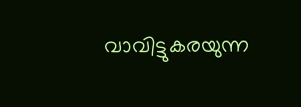വാവിട്ടുകരയുന്ന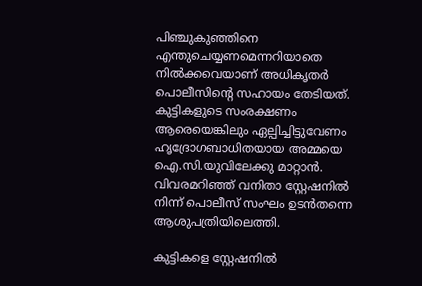പിഞ്ചുകുഞ്ഞിനെ എന്തുചെയ്യണമെന്നറിയാതെ നിൽക്കവെയാണ് അധികൃതർ പൊലീസിന്റെ സഹായം തേടിയത്. കുട്ടികളുടെ സംരക്ഷണം ആരെയെങ്കിലും ഏല്പിച്ചിട്ടുവേണം ഹൃദ്രോഗബാധിതയായ അമ്മയെ ഐ.സി.യുവിലേക്കു മാറ്റാൻ. വിവരമറിഞ്ഞ് വനിതാ സ്റ്റേഷനിൽ നിന്ന് പൊലീസ് സംഘം ഉടൻതന്നെ ആശുപത്രിയിലെത്തി.

കുട്ടികളെ സ്റ്റേഷനിൽ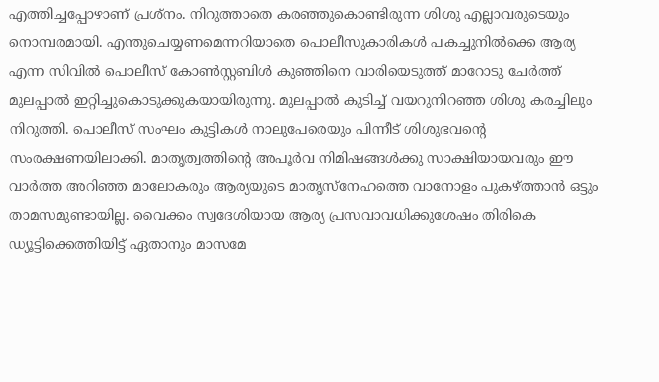എത്തിച്ചപ്പോഴാണ് പ്രശ്നം. നിറുത്താതെ കരഞ്ഞുകൊണ്ടിരുന്ന ശിശു എല്ലാവരുടെയും നൊമ്പരമായി. എന്തുചെയ്യണമെന്നറിയാതെ പൊലീസുകാരികൾ പകച്ചുനിൽക്കെ ആര്യ എന്ന സിവിൽ പൊലീസ് കോൺസ്റ്റബിൾ കുഞ്ഞിനെ വാരിയെടുത്ത് മാറോടു ചേർത്ത് മുലപ്പാൽ ഇറ്റിച്ചുകൊടുക്കുകയായിരുന്നു. മുലപ്പാൽ കുടിച്ച് വയറുനിറഞ്ഞ ശിശു കരച്ചിലും നിറുത്തി. പൊലീസ് സംഘം കുട്ടികൾ നാലുപേരെയും പിന്നീട് ശിശുഭവന്റെ സംരക്ഷണയിലാക്കി. മാതൃത്വത്തിന്റെ അപൂർവ നിമിഷങ്ങൾക്കു സാക്ഷിയായവരും ഈ വാർത്ത അറിഞ്ഞ മാലോകരും ആര്യയുടെ മാതൃസ്നേഹത്തെ വാനോളം പുകഴ്‌ത്താൻ ഒട്ടും താമസമുണ്ടായില്ല. വൈക്കം സ്വദേശിയായ ആര്യ പ്രസവാവധിക്കുശേഷം തിരികെ ഡ്യൂട്ടിക്കെത്തിയിട്ട് ഏതാനും മാസമേ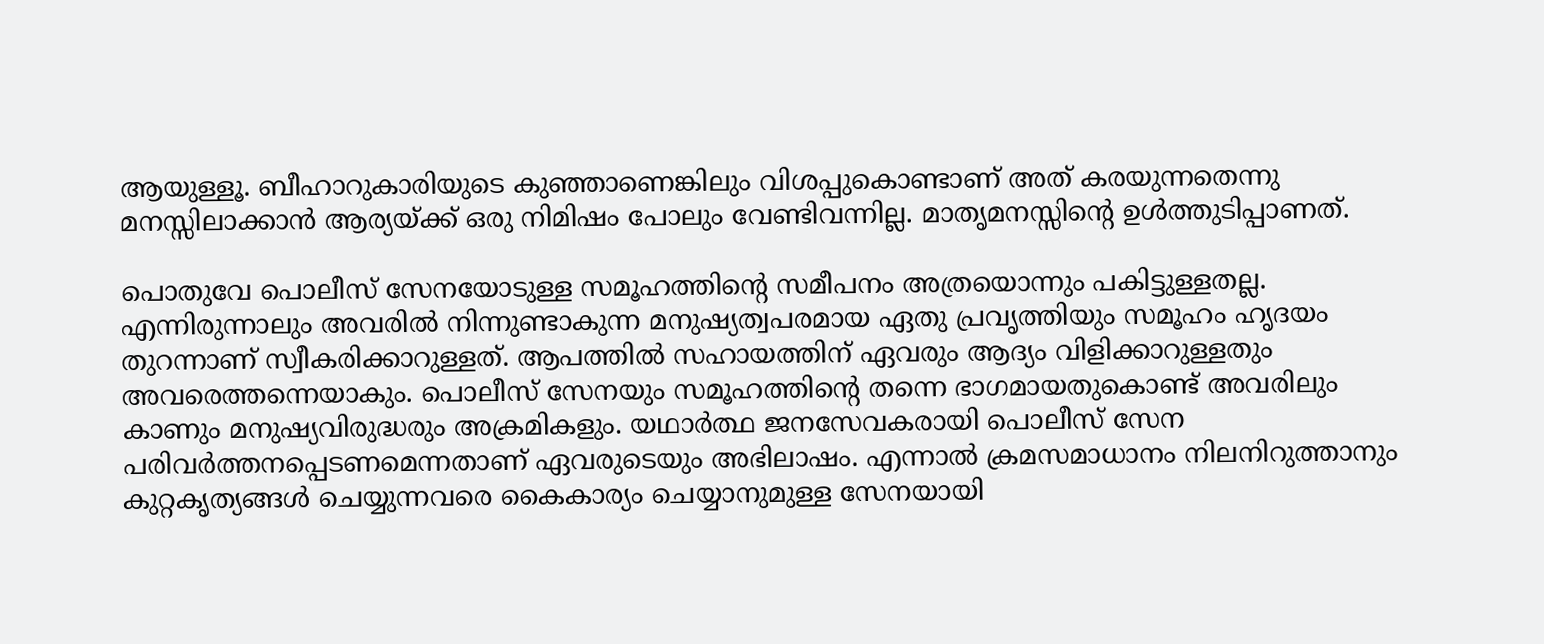ആയുള്ളൂ. ബീഹാറുകാരിയുടെ കുഞ്ഞാണെങ്കിലും വിശപ്പുകൊണ്ടാണ് അത് കരയുന്നതെന്നു മനസ്സിലാക്കാൻ ആര്യയ്ക്ക് ഒരു നിമിഷം പോലും വേണ്ടിവന്നില്ല. മാതൃമനസ്സിന്റെ ഉൾത്തുടിപ്പാണത്.

പൊതുവേ പൊലീസ് സേനയോടുള്ള സമൂഹത്തിന്റെ സമീപനം അത്രയൊന്നും പകിട്ടുള്ളതല്ല. എന്നിരുന്നാലും അവരിൽ നിന്നുണ്ടാകുന്ന മനുഷ്യത്വപരമായ ഏതു പ്രവൃത്തിയും സമൂഹം ഹൃദയം തുറന്നാണ് സ്വീകരിക്കാറുള്ളത്. ആപത്തിൽ സഹായത്തിന് ഏവരും ആദ്യം വിളിക്കാറുള്ളതും അവരെത്തന്നെയാകും. പൊലീസ് സേനയും സമൂഹത്തിന്റെ തന്നെ ഭാഗമായതുകൊണ്ട് അവരിലും കാണും മനുഷ്യവിരുദ്ധരും അക്രമികളും. യഥാർത്ഥ ജനസേവകരായി പൊലീസ് സേന പരിവർത്തനപ്പെടണമെന്നതാണ് ഏവരുടെയും അഭിലാഷം. എന്നാൽ ക്രമസമാധാനം നിലനിറുത്താനും കുറ്റകൃത്യങ്ങൾ ചെയ്യുന്നവരെ കൈകാര്യം ചെയ്യാനുമുള്ള സേനയായി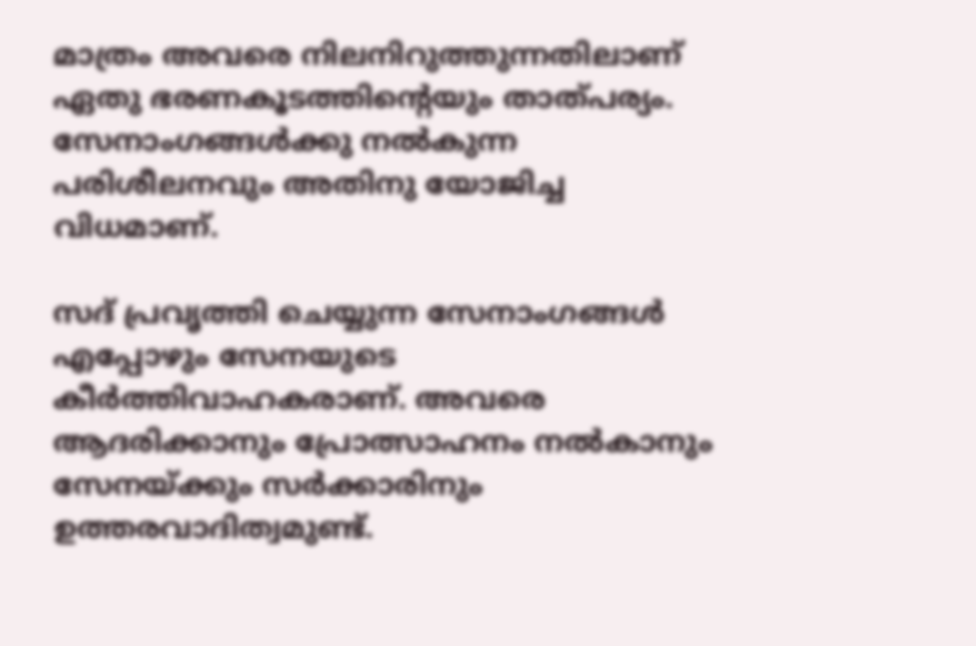മാത്രം അവരെ നിലനിറുത്തുന്നതിലാണ് ഏതു ഭരണകൂടത്തിന്റെയും താത്‌പര്യം. സേനാംഗങ്ങൾക്കു നൽകുന്ന പരിശീലനവും അതിനു യോജിച്ച വിധമാണ്.

സദ് പ്രവൃത്തി ചെയ്യുന്ന സേനാംഗങ്ങൾ എപ്പോഴും സേനയുടെ കീർത്തിവാഹകരാണ്. അവരെ ആദരിക്കാനും പ്രോത്സാഹനം നൽകാനും സേനയ്ക്കും സർക്കാരിനും ഉത്തരവാദിത്വമുണ്ട്.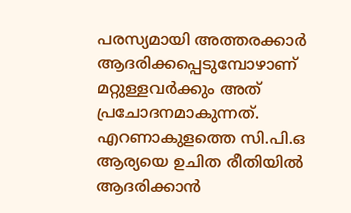പരസ്യമായി അത്തരക്കാർ ആദരിക്കപ്പെടുമ്പോഴാണ് മറ്റുള്ളവർക്കും അത് പ്രചോദനമാകുന്നത്. എറണാകുളത്തെ സി.പി.ഒ ആര്യയെ ഉചിത രീതിയിൽ ആദരിക്കാൻ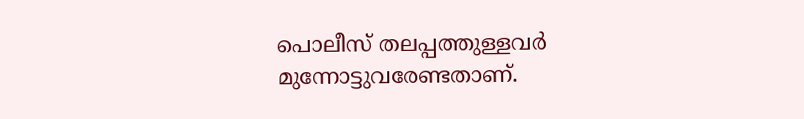പൊലീസ് തലപ്പത്തുള്ളവർ മുന്നോട്ടുവരേണ്ടതാണ്.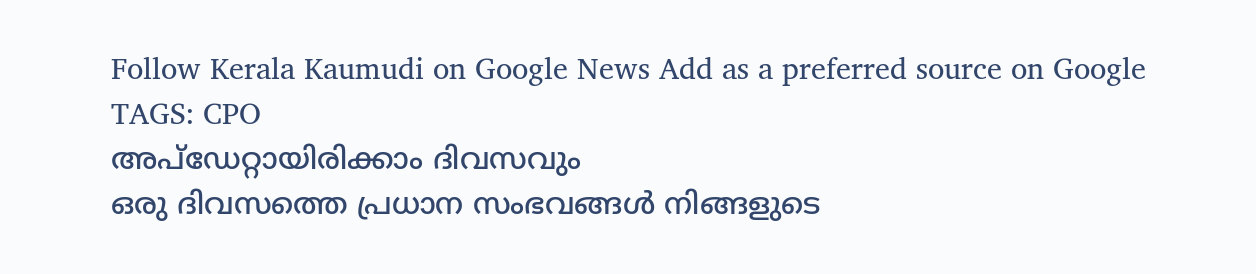Follow Kerala Kaumudi on Google News Add as a preferred source on Google
TAGS: CPO
അപ്ഡേറ്റായിരിക്കാം ദിവസവും
ഒരു ദിവസത്തെ പ്രധാന സംഭവങ്ങൾ നിങ്ങളുടെ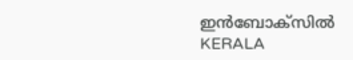ഇൻബോക്സിൽ
KERALA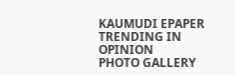KAUMUDI EPAPER
TRENDING IN OPINION
PHOTO GALLERY